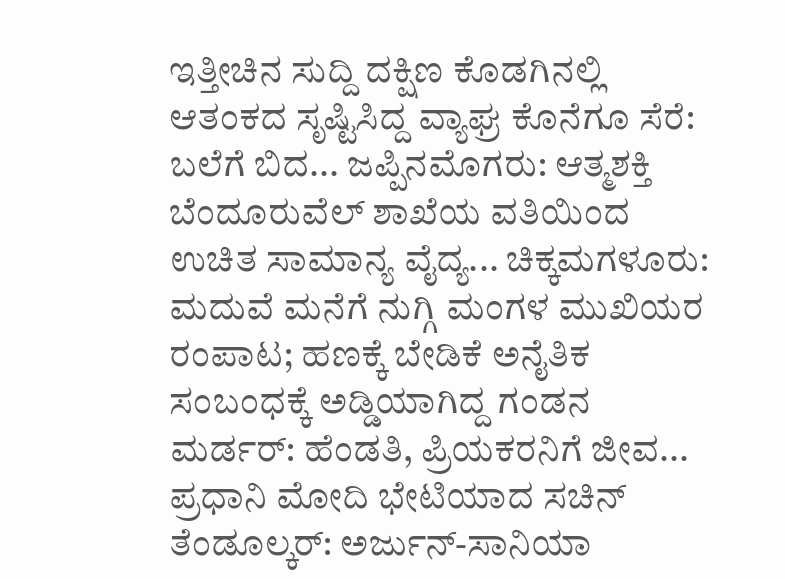ಇತ್ತೀಚಿನ ಸುದ್ದಿ ದಕ್ಷಿಣ ಕೊಡಗಿನಲ್ಲಿ ಆತಂಕದ ಸೃಷ್ಟಿಸಿದ್ದ ವ್ಯಾಘ್ರ ಕೊನೆಗೂ ಸೆರೆ: ಬಲೆಗೆ ಬಿದ... ಜಪ್ಪಿನಮೊಗರು: ಆತ್ಮಶಕ್ತಿ ಬೆಂದೂರುವೆಲ್ ಶಾಖೆಯ ವತಿಯಿಂದ ಉಚಿತ ಸಾಮಾನ್ಯ ವೈದ್ಯ... ಚಿಕ್ಕಮಗಳೂರು: ಮದುವೆ ಮನೆಗೆ ನುಗ್ಗಿ ಮಂಗಳ ಮುಖಿಯರ ರಂಪಾಟ; ಹಣಕ್ಕೆ ಬೇಡಿಕೆ ಅನೈತಿಕ ಸಂಬಂಧಕ್ಕೆ ಅಡ್ಡಿಯಾಗಿದ್ದ ಗಂಡನ ಮರ್ಡರ್: ಹೆಂಡತಿ, ಪ್ರಿಯಕರನಿಗೆ ಜೀವ... ಪ್ರಧಾನಿ ಮೋದಿ ಭೇಟಿಯಾದ ಸಚಿನ್ ತೆಂಡೂಲ್ಕರ್: ಅರ್ಜುನ್-ಸಾನಿಯಾ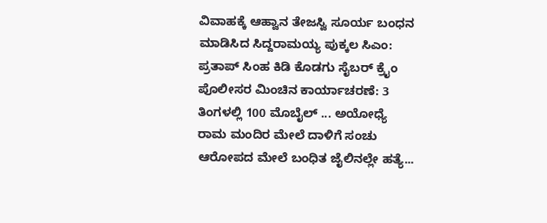ವಿವಾಹಕ್ಕೆ ಆಹ್ವಾನ ತೇಜಸ್ವಿ ಸೂರ್ಯ ಬಂಧನ ಮಾಡಿಸಿದ ಸಿದ್ದರಾಮಯ್ಯ ಪುಕ್ಕಲ ಸಿಎಂ: ಪ್ರತಾಪ್ ಸಿಂಹ ಕಿಡಿ ಕೊಡಗು ಸೈಬರ್ ಕ್ರೈಂ ಪೊಲೀಸರ ಮಿಂಚಿನ ಕಾರ್ಯಾಚರಣೆ: 3 ತಿಂಗಳಲ್ಲಿ 100 ಮೊಬೈಲ್ ... ಅಯೋಧ್ಯೆ ರಾಮ ಮಂದಿರ ಮೇಲೆ ದಾಳಿಗೆ ಸಂಚು ಆರೋಪದ ಮೇಲೆ ಬಂಧಿತ ಜೈಲಿನಲ್ಲೇ ಹತ್ಯೆ...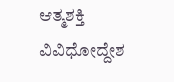ಆತ್ಮಶಕ್ತಿ ವಿವಿಧೋದ್ದೇಶ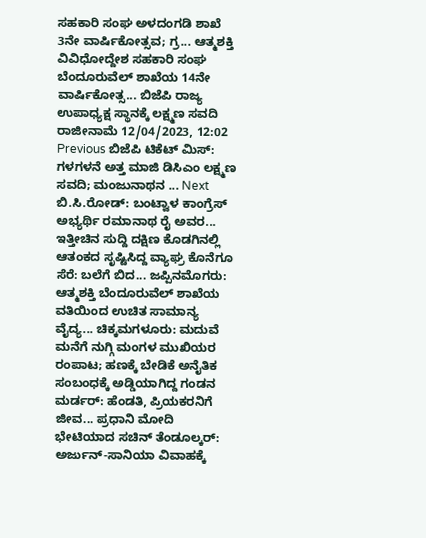ಸಹಕಾರಿ ಸಂಘ ಅಳದಂಗಡಿ ಶಾಖೆ 3ನೇ ವಾರ್ಷಿಕೋತ್ಸವ; ಗ್ರ... ಆತ್ಮಶಕ್ತಿ ವಿವಿಧೋದ್ದೇಶ ಸಹಕಾರಿ ಸಂಘ ಬೆಂದೂರುವೆಲ್ ಶಾಖೆಯ 14ನೇ ವಾರ್ಷಿಕೋತ್ಸ... ಬಿಜೆಪಿ ರಾಜ್ಯ ಉಪಾಧ್ಯಕ್ಷ ಸ್ಥಾನಕ್ಕೆ ಲಕ್ಷ್ಮಣ ಸವದಿ ರಾಜೀನಾಮೆ 12/04/2023, 12:02 Previous ಬಿಜೆಪಿ ಟಿಕೆಟ್ ಮಿಸ್: ಗಳಗಳನೆ ಅತ್ತ ಮಾಜಿ ಡಿಸಿಎಂ ಲಕ್ಷ್ಮಣ ಸವದಿ; ಮಂಜುನಾಥನ ... Next ಬಿ.ಸಿ.ರೋಡ್: ಬಂಟ್ವಾಳ ಕಾಂಗ್ರೆಸ್ ಅಭ್ಯರ್ಥಿ ರಮಾನಾಥ ರೈ ಅವರ... ಇತ್ತೀಚಿನ ಸುದ್ದಿ ದಕ್ಷಿಣ ಕೊಡಗಿನಲ್ಲಿ ಆತಂಕದ ಸೃಷ್ಟಿಸಿದ್ದ ವ್ಯಾಘ್ರ ಕೊನೆಗೂ ಸೆರೆ: ಬಲೆಗೆ ಬಿದ... ಜಪ್ಪಿನಮೊಗರು: ಆತ್ಮಶಕ್ತಿ ಬೆಂದೂರುವೆಲ್ ಶಾಖೆಯ ವತಿಯಿಂದ ಉಚಿತ ಸಾಮಾನ್ಯ ವೈದ್ಯ... ಚಿಕ್ಕಮಗಳೂರು: ಮದುವೆ ಮನೆಗೆ ನುಗ್ಗಿ ಮಂಗಳ ಮುಖಿಯರ ರಂಪಾಟ; ಹಣಕ್ಕೆ ಬೇಡಿಕೆ ಅನೈತಿಕ ಸಂಬಂಧಕ್ಕೆ ಅಡ್ಡಿಯಾಗಿದ್ದ ಗಂಡನ ಮರ್ಡರ್: ಹೆಂಡತಿ, ಪ್ರಿಯಕರನಿಗೆ ಜೀವ... ಪ್ರಧಾನಿ ಮೋದಿ ಭೇಟಿಯಾದ ಸಚಿನ್ ತೆಂಡೂಲ್ಕರ್: ಅರ್ಜುನ್-ಸಾನಿಯಾ ವಿವಾಹಕ್ಕೆ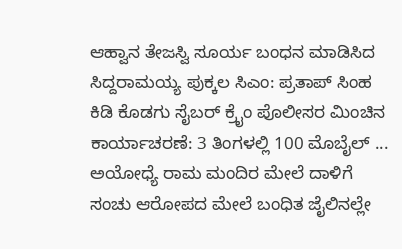ಆಹ್ವಾನ ತೇಜಸ್ವಿ ಸೂರ್ಯ ಬಂಧನ ಮಾಡಿಸಿದ ಸಿದ್ದರಾಮಯ್ಯ ಪುಕ್ಕಲ ಸಿಎಂ: ಪ್ರತಾಪ್ ಸಿಂಹ ಕಿಡಿ ಕೊಡಗು ಸೈಬರ್ ಕ್ರೈಂ ಪೊಲೀಸರ ಮಿಂಚಿನ ಕಾರ್ಯಾಚರಣೆ: 3 ತಿಂಗಳಲ್ಲಿ 100 ಮೊಬೈಲ್ ... ಅಯೋಧ್ಯೆ ರಾಮ ಮಂದಿರ ಮೇಲೆ ದಾಳಿಗೆ ಸಂಚು ಆರೋಪದ ಮೇಲೆ ಬಂಧಿತ ಜೈಲಿನಲ್ಲೇ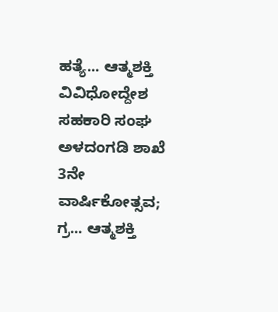ಹತ್ಯೆ... ಆತ್ಮಶಕ್ತಿ ವಿವಿಧೋದ್ದೇಶ ಸಹಕಾರಿ ಸಂಘ ಅಳದಂಗಡಿ ಶಾಖೆ 3ನೇ ವಾರ್ಷಿಕೋತ್ಸವ; ಗ್ರ... ಆತ್ಮಶಕ್ತಿ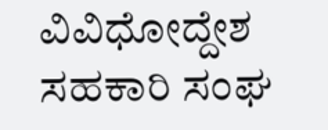ವಿವಿಧೋದ್ದೇಶ ಸಹಕಾರಿ ಸಂಘ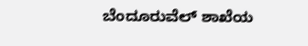ಬೆಂದೂರುವೆಲ್ ಶಾಖೆಯ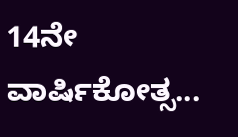14ನೇ ವಾರ್ಷಿಕೋತ್ಸ...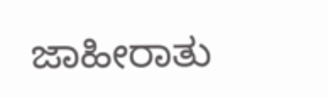ಜಾಹೀರಾತು